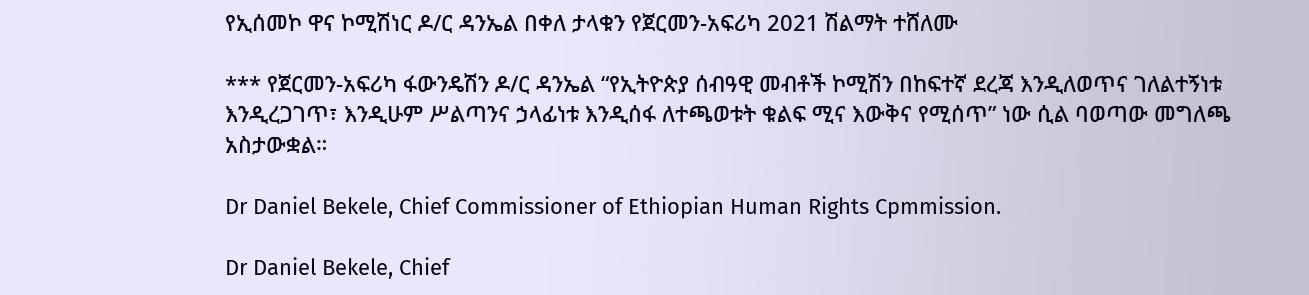የኢሰመኮ ዋና ኮሚሽነር ዶ/ር ዳንኤል በቀለ ታላቁን የጀርመን-አፍሪካ 2021 ሽልማት ተሸለሙ

*** የጀርመን-አፍሪካ ፋውንዴሽን ዶ/ር ዳንኤል “የኢትዮጵያ ሰብዓዊ መብቶች ኮሚሽን በከፍተኛ ደረጃ እንዲለወጥና ገለልተኝነቱ እንዲረጋገጥ፣ እንዲሁም ሥልጣንና ኃላፊነቱ እንዲሰፋ ለተጫወቱት ቁልፍ ሚና እውቅና የሚሰጥ” ነው ሲል ባወጣው መግለጫ አስታውቋል።

Dr Daniel Bekele, Chief Commissioner of Ethiopian Human Rights Cpmmission.

Dr Daniel Bekele, Chief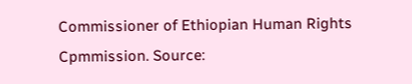Commissioner of Ethiopian Human Rights Cpmmission. Source: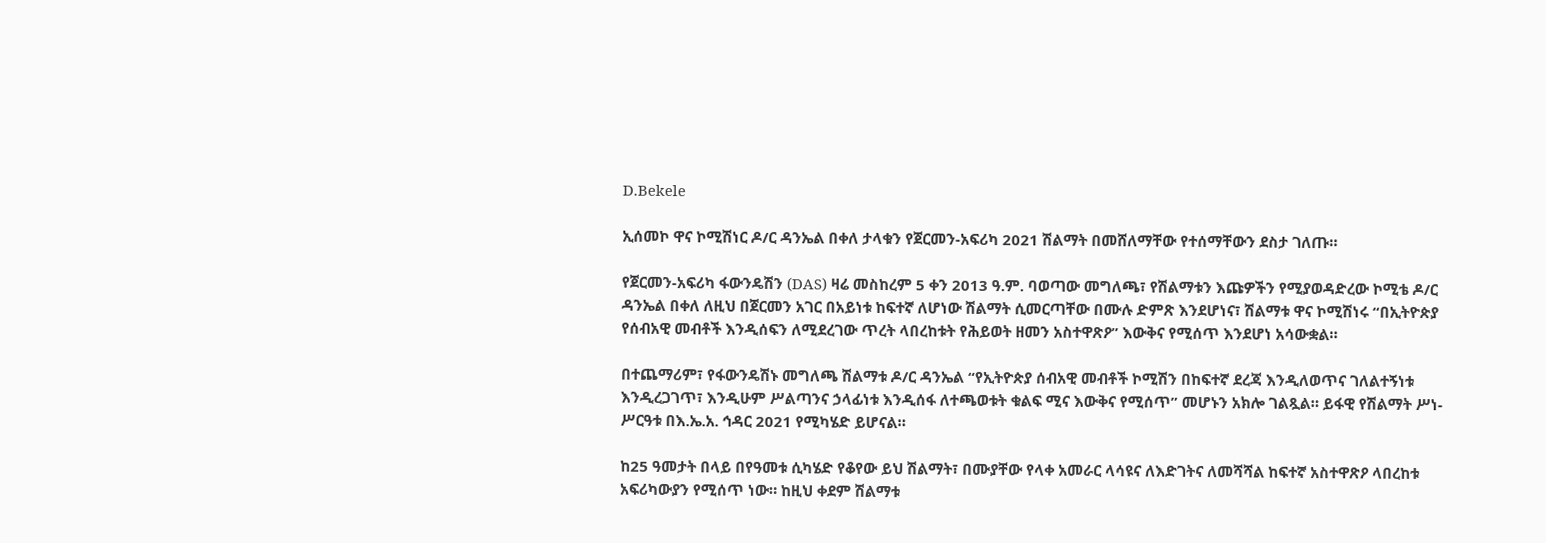D.Bekele

ኢሰመኮ ዋና ኮሚሽነር ዶ/ር ዳንኤል በቀለ ታላቁን የጀርመን-አፍሪካ 2021 ሽልማት በመሸለማቸው የተሰማቸውን ደስታ ገለጡ።

የጀርመን-አፍሪካ ፋውንዴሽን (DAS) ዛሬ መስከረም 5 ቀን 2013 ዓ.ም. ባወጣው መግለጫ፣ የሽልማቱን እጩዎችን የሚያወዳድረው ኮሚቴ ዶ/ር ዳንኤል በቀለ ለዚህ በጀርመን አገር በአይነቱ ከፍተኛ ለሆነው ሽልማት ሲመርጣቸው በሙሉ ድምጽ እንደሆነና፣ ሽልማቱ ዋና ኮሚሽነሩ “በኢትዮጵያ የሰብአዊ መብቶች እንዲሰፍን ለሚደረገው ጥረት ላበረከቱት የሕይወት ዘመን አስተዋጽዖ” እውቅና የሚሰጥ እንደሆነ አሳውቋል።

በተጨማሪም፣ የፋውንዴሽኑ መግለጫ ሽልማቱ ዶ/ር ዳንኤል “የኢትዮጵያ ሰብአዊ መብቶች ኮሚሽን በከፍተኛ ደረጃ እንዲለወጥና ገለልተኝነቱ እንዲረጋገጥ፣ እንዲሁም ሥልጣንና ኃላፊነቱ እንዲሰፋ ለተጫወቱት ቁልፍ ሚና እውቅና የሚሰጥ” መሆኑን አክሎ ገልጿል። ይፋዊ የሽልማት ሥነ-ሥርዓቱ በእ.ኤ.አ. ኅዳር 2021 የሚካሄድ ይሆናል።

ከ25 ዓመታት በላይ በየዓመቱ ሲካሄድ የቆየው ይህ ሽልማት፣ በሙያቸው የላቀ አመራር ላሳዩና ለእድገትና ለመሻሻል ከፍተኛ አስተዋጽዖ ላበረከቱ አፍሪካውያን የሚሰጥ ነው። ከዚህ ቀደም ሽልማቱ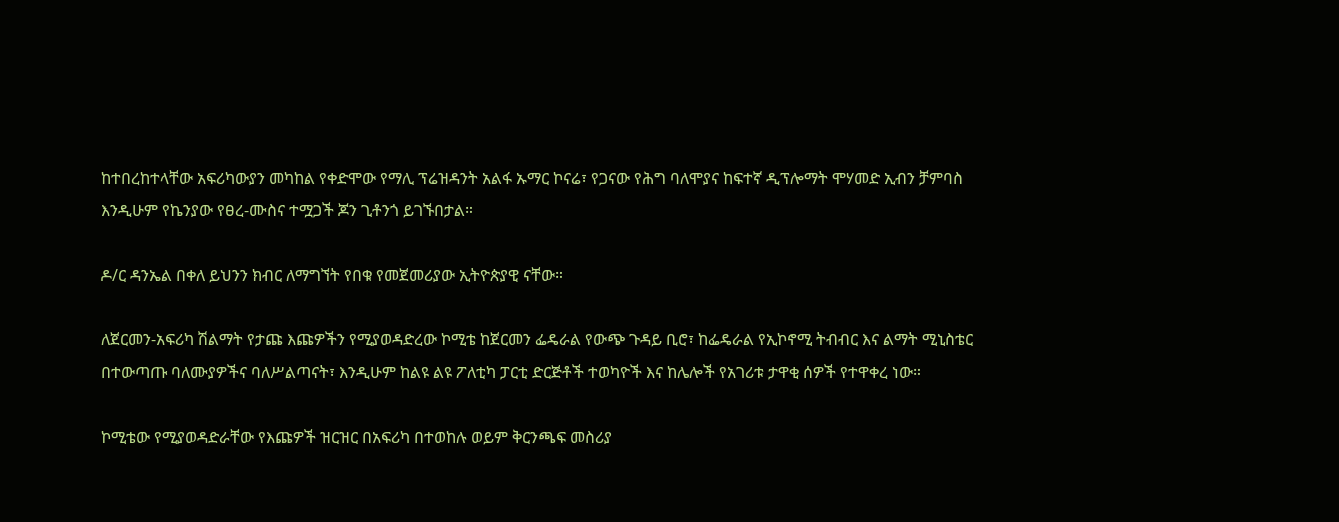ከተበረከተላቸው አፍሪካውያን መካከል የቀድሞው የማሊ ፕሬዝዳንት አልፋ ኡማር ኮናሬ፣ የጋናው የሕግ ባለሞያና ከፍተኛ ዲፕሎማት ሞሃመድ ኢብን ቻምባስ እንዲሁም የኬንያው የፀረ-ሙስና ተሟጋች ጆን ጊቶንጎ ይገኙበታል።

ዶ/ር ዳንኤል በቀለ ይህንን ክብር ለማግኘት የበቁ የመጀመሪያው ኢትዮጵያዊ ናቸው።

ለጀርመን-አፍሪካ ሽልማት የታጩ እጩዎችን የሚያወዳድረው ኮሚቴ ከጀርመን ፌዴራል የውጭ ጉዳይ ቢሮ፣ ከፌዴራል የኢኮኖሚ ትብብር እና ልማት ሚኒስቴር በተውጣጡ ባለሙያዎችና ባለሥልጣናት፣ እንዲሁም ከልዩ ልዩ ፖለቲካ ፓርቲ ድርጅቶች ተወካዮች እና ከሌሎች የአገሪቱ ታዋቂ ሰዎች የተዋቀረ ነው።

ኮሚቴው የሚያወዳድራቸው የእጩዎች ዝርዝር በአፍሪካ በተወከሉ ወይም ቅርንጫፍ መስሪያ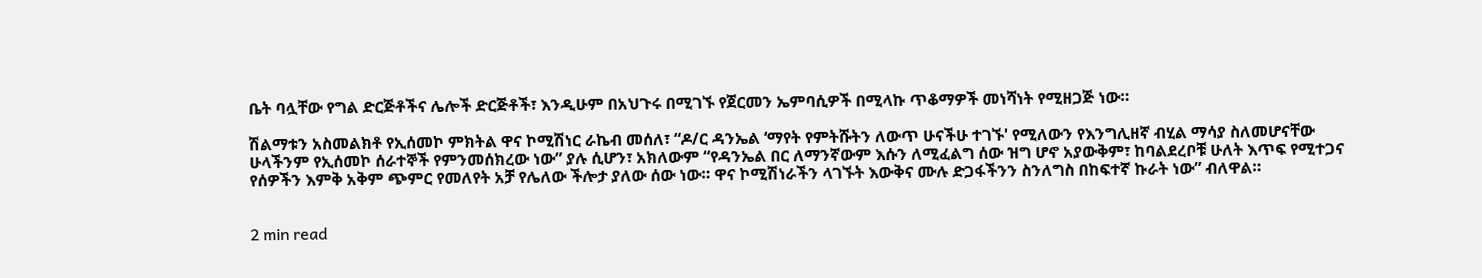ቤት ባሏቸው የግል ድርጅቶችና ሌሎች ድርጅቶች፣ እንዲሁም በአህጉሩ በሚገኙ የጀርመን ኤምባሲዎች በሚላኩ ጥቆማዎች መነሻነት የሚዘጋጅ ነው።

ሽልማቱን አስመልክቶ የኢሰመኮ ምክትል ዋና ኮሚሽነር ራኬብ መሰለ፣ “ዶ/ር ዳንኤል ‘ማየት የምትሹትን ለውጥ ሁናችሁ ተገኙ' የሚለውን የእንግሊዘኛ ብሂል ማሳያ ስለመሆናቸው ሁላችንም የኢሰመኮ ሰራተኞች የምንመሰክረው ነው” ያሉ ሲሆን፣ አክለውም “የዳንኤል በር ለማንኛውም እሱን ለሚፈልግ ሰው ዝግ ሆኖ አያውቅም፣ ከባልደረቦቹ ሁለት እጥፍ የሚተጋና የሰዎችን እምቅ አቅም ጭምር የመለየት አቻ የሌለው ችሎታ ያለው ሰው ነው። ዋና ኮሚሽነራችን ላገኙት እውቅና ሙሉ ድጋፋችንን ስንለግስ በከፍተኛ ኩራት ነው” ብለዋል።


2 min read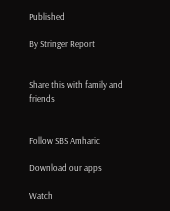Published

By Stringer Report


Share this with family and friends


Follow SBS Amharic

Download our apps

Watch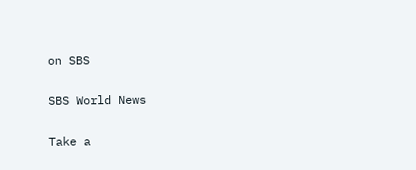on SBS

SBS World News

Take a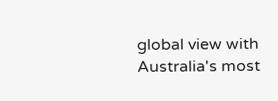global view with Australia's most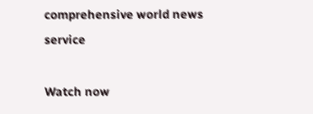comprehensive world news service

Watch now